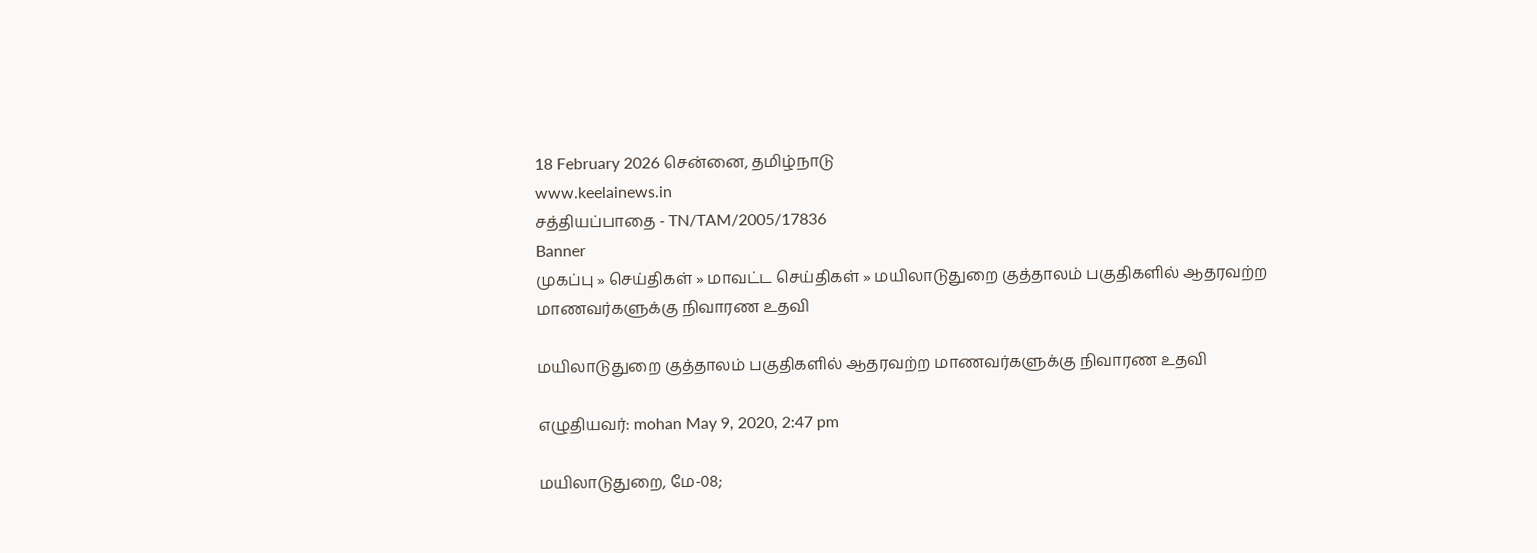18 February 2026 சென்னை, தமிழ்நாடு
www.keelainews.in
சத்தியப்பாதை - TN/TAM/2005/17836
Banner
முகப்பு » செய்திகள் » மாவட்ட செய்திகள் » மயிலாடுதுறை குத்தாலம் பகுதிகளில் ஆதரவற்ற மாணவர்களுக்கு நிவாரண உதவி

மயிலாடுதுறை குத்தாலம் பகுதிகளில் ஆதரவற்ற மாணவர்களுக்கு நிவாரண உதவி

எழுதியவர்: mohan May 9, 2020, 2:47 pm

மயிலாடுதுறை, மே-08;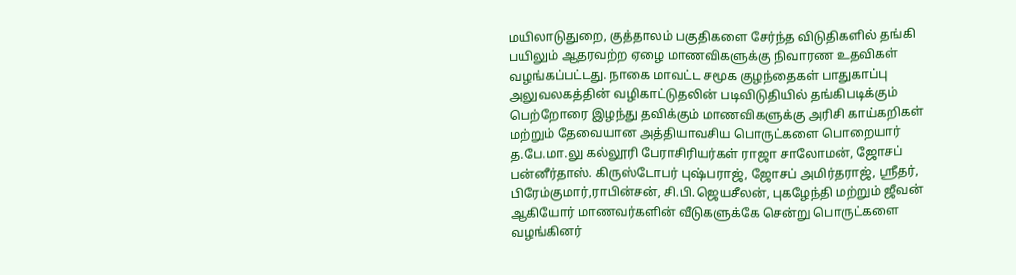மயிலாடுதுறை, குத்தாலம் பகுதிகளை சேர்ந்த விடுதிகளில் தங்கி பயிலும் ஆதரவற்ற ஏழை மாணவிகளுக்கு நிவாரண உதவிகள் வழங்கப்பட்டது. நாகை மாவட்ட சமூக குழந்தைகள் பாதுகாப்பு அலுவலகத்தின் வழிகாட்டுதலின் படிவிடுதியில் தங்கிபடிக்கும் பெற்றோரை இழந்து தவிக்கும் மாணவிகளுக்கு அரிசி காய்கறிகள் மற்றும் தேவையான அத்தியாவசிய பொருட்களை பொறையார் த.பே.மா.லு கல்லூரி பேராசிரியர்கள் ராஜா சாலோமன், ஜோசப் பன்னீர்தாஸ். கிருஸ்டோபர் புஷ்பராஜ், ஜோசப் அமிர்தராஜ், ஸ்ரீதர், பிரேம்குமார்,ராபின்சன், சி.பி.ஜெயசீலன், புகழேந்தி மற்றும் ஜீவன் ஆகியோர் மாணவர்களின் வீடுகளுக்கே சென்று பொருட்களை வழங்கினர்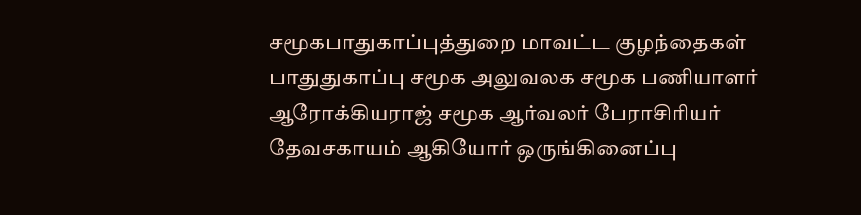சமூகபாதுகாப்புத்துறை மாவட்ட குழந்தைகள் பாதுதுகாப்பு சமூக அலுவலக சமூக பணியாளர் ஆரோக்கியராஜ் சமூக ஆர்வலர் பேராசிரியர் தேவசகாயம் ஆகியோர் ஒருங்கினைப்பு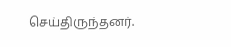செய்திருந்தனர்.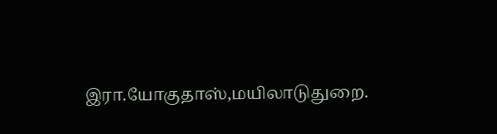இரா.யோகுதாஸ்,மயிலாடுதுறை.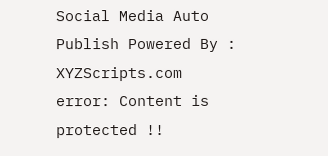Social Media Auto Publish Powered By : XYZScripts.com
error: Content is protected !!